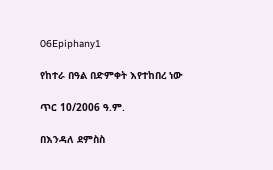06Epiphany1

የከተራ በዓል በድምቀት እየተከበረ ነው

ጥር 10/2006 ዓ.ም.

በእንዳለ ደምስስ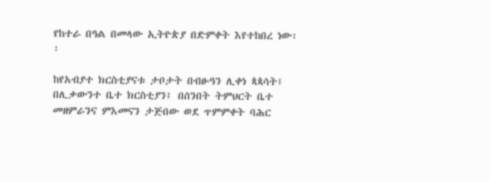የከተራ በዓል በመላው ኢትዮጵያ በድምቀት እየተከበረ ነው፡፡

ከየአብያተ ክርስቲያናቱ ታቦታት በብፁዓን ሊቀነ ጳጳሳት፤ በሊቃውንተ ቤተ ክርስቲያን፤ በሰንበት ትምህርት ቤተ መዘምራንና ምእመናን ታጅበው ወደ ጥምምቀት ባሕር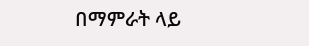በማምራት ላይ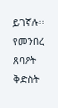ይገኛሉ፡፡
የመንበረ ጸባዖት ቅድስት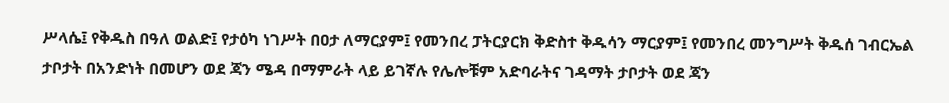ሥላሴ፤ የቅዱስ በዓለ ወልድ፤ የታዕካ ነገሥት በዐታ ለማርያም፤ የመንበረ ፓትርያርክ ቅድስተ ቅዱሳን ማርያም፤ የመንበረ መንግሥት ቅዱሰ ገብርኤል ታቦታት በአንድነት በመሆን ወደ ጃን ሜዳ በማምራት ላይ ይገኛሉ የሌሎቹም አድባራትና ገዳማት ታቦታት ወደ ጃን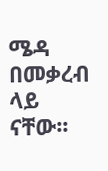ሜዳ በመቃረብ ላይ ናቸው፡፡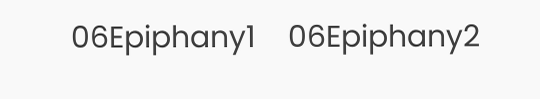06Epiphany1    06Epiphany2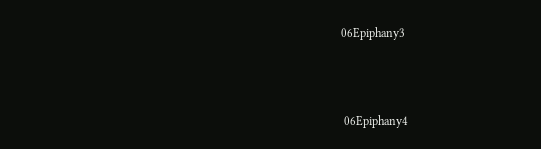06Epiphany3



 06Epiphany4